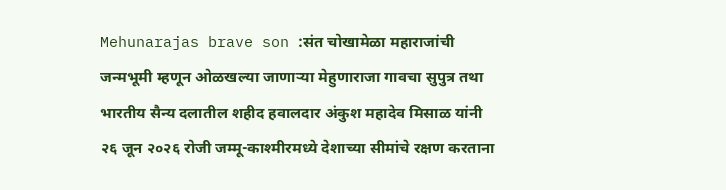Mehunarajas brave son :संत चोखामेळा महाराजांची जन्मभूमी म्हणून ओळखल्या जाणाऱ्या मेहुणाराजा गावचा सुपुत्र तथा भारतीय सैन्य दलातील शहीद हवालदार अंकुश महादेव मिसाळ यांनी २६ जून २०२६ रोजी जम्मू-काश्मीरमध्ये देशाच्या सीमांचे रक्षण करताना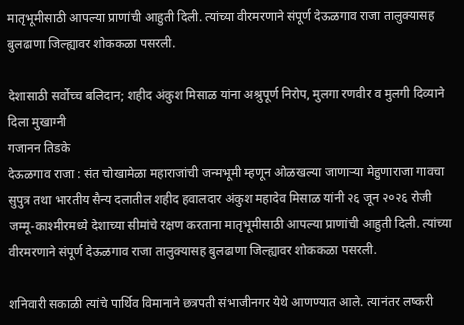मातृभूमीसाठी आपल्या प्राणांची आहुती दिली. त्यांच्या वीरमरणाने संपूर्ण देऊळगाव राजा तालुक्यासह बुलढाणा जिल्ह्यावर शोककळा पसरली.

देशासाठी सर्वोच्च बलिदान; शहीद अंकुश मिसाळ यांना अश्रुपूर्ण निरोप, मुलगा रणवीर व मुलगी दिव्याने दिला मुखाग्नी
गजानन तिडके
देऊळगाव राजा : संत चोखामेळा महाराजांची जन्मभूमी म्हणून ओळखल्या जाणाऱ्या मेहुणाराजा गावचा सुपुत्र तथा भारतीय सैन्य दलातील शहीद हवालदार अंकुश महादेव मिसाळ यांनी २६ जून २०२६ रोजी जम्मू-काश्मीरमध्ये देशाच्या सीमांचे रक्षण करताना मातृभूमीसाठी आपल्या प्राणांची आहुती दिली. त्यांच्या वीरमरणाने संपूर्ण देऊळगाव राजा तालुक्यासह बुलढाणा जिल्ह्यावर शोककळा पसरली.

शनिवारी सकाळी त्यांचे पार्थिव विमानाने छत्रपती संभाजीनगर येथे आणण्यात आले. त्यानंतर लष्करी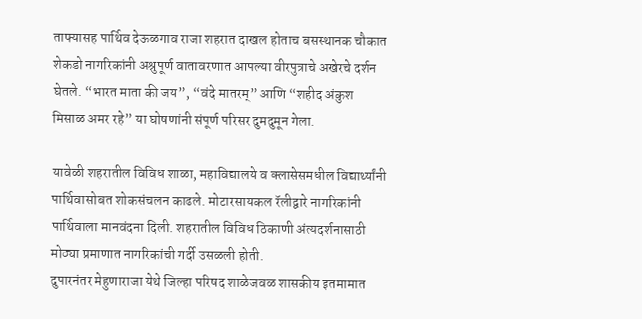ताफ्यासह पार्थिव देऊळगाव राजा शहरात दाखल होताच बसस्थानक चौकात शेकडो नागरिकांनी अश्रुपूर्ण वातावरणात आपल्या वीरपुत्राचे अखेरचे दर्शन घेतले. “भारत माता की जय”, “वंदे मातरम्” आणि “शहीद अंकुश मिसाळ अमर रहे” या घोषणांनी संपूर्ण परिसर दुमदुमून गेला.

यावेळी शहरातील विविध शाळा, महाविद्यालये व क्लासेसमधील विद्यार्थ्यांनी पार्थिवासोबत शोकसंचलन काढले. मोटारसायकल रॅलीद्वारे नागरिकांनी पार्थिवाला मानवंदना दिली. शहरातील विविध ठिकाणी अंत्यदर्शनासाठी मोठ्या प्रमाणात नागरिकांची गर्दी उसळली होती.
दुपारनंतर मेहुणाराजा येथे जिल्हा परिषद शाळेजवळ शासकीय इतमामात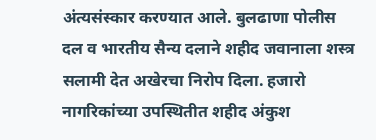अंत्यसंस्कार करण्यात आले. बुलढाणा पोलीस दल व भारतीय सैन्य दलाने शहीद जवानाला शस्त्र सलामी देत अखेरचा निरोप दिला. हजारो नागरिकांच्या उपस्थितीत शहीद अंकुश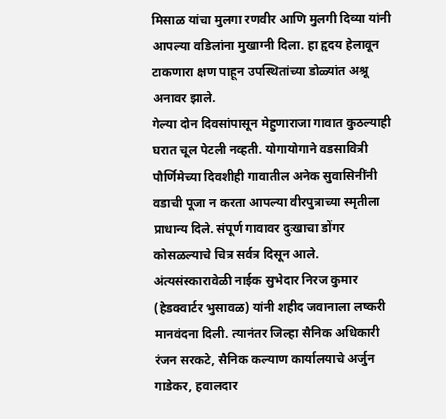मिसाळ यांचा मुलगा रणवीर आणि मुलगी दिव्या यांनी आपल्या वडिलांना मुखाग्नी दिला. हा हृदय हेलावून टाकणारा क्षण पाहून उपस्थितांच्या डोळ्यांत अश्रू अनावर झाले.
गेल्या दोन दिवसांपासून मेहुणाराजा गावात कुठल्याही घरात चूल पेटली नव्हती. योगायोगाने वडसावित्री पौर्णिमेच्या दिवशीही गावातील अनेक सुवासिनींनी वडाची पूजा न करता आपल्या वीरपुत्राच्या स्मृतीला प्राधान्य दिले. संपूर्ण गावावर दुःखाचा डोंगर कोसळल्याचे चित्र सर्वत्र दिसून आले.
अंत्यसंस्कारावेळी नाईक सुभेदार निरज कुमार (हेडक्वार्टर भुसावळ) यांनी शहीद जवानाला लष्करी मानवंदना दिली. त्यानंतर जिल्हा सैनिक अधिकारी रंजन सरकटे, सैनिक कल्याण कार्यालयाचे अर्जुन गाडेकर, हवालदार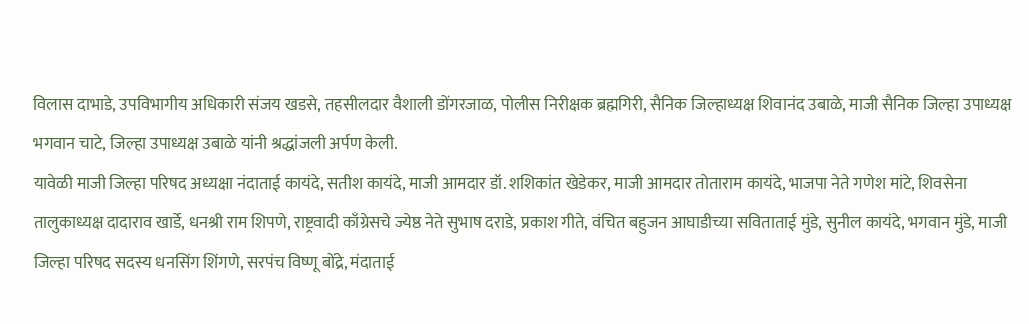विलास दाभाडे, उपविभागीय अधिकारी संजय खडसे, तहसीलदार वैशाली डोंगरजाळ, पोलीस निरीक्षक ब्रह्मगिरी, सैनिक जिल्हाध्यक्ष शिवानंद उबाळे, माजी सैनिक जिल्हा उपाध्यक्ष भगवान चाटे, जिल्हा उपाध्यक्ष उबाळे यांनी श्रद्धांजली अर्पण केली.
यावेळी माजी जिल्हा परिषद अध्यक्षा नंदाताई कायंदे, सतीश कायंदे, माजी आमदार डॉ. शशिकांत खेडेकर, माजी आमदार तोताराम कायंदे, भाजपा नेते गणेश मांटे, शिवसेना तालुकाध्यक्ष दादाराव खार्डे, धनश्री राम शिपणे, राष्ट्रवादी काँग्रेसचे ज्येष्ठ नेते सुभाष दराडे, प्रकाश गीते, वंचित बहुजन आघाडीच्या सविताताई मुंडे, सुनील कायंदे, भगवान मुंडे, माजी जिल्हा परिषद सदस्य धनसिंग शिंगणे, सरपंच विष्णू बोंद्रे, मंदाताई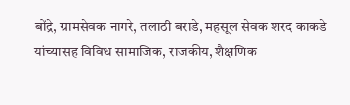बोंद्रे, ग्रामसेवक नागरे, तलाठी बराडे, महसूल सेवक शरद काकडे यांच्यासह विविध सामाजिक, राजकीय, शैक्षणिक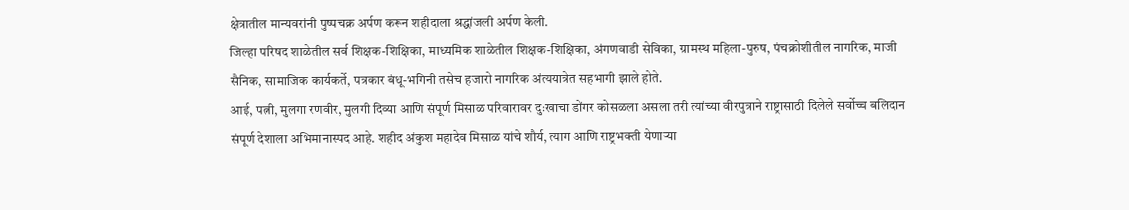क्षेत्रातील मान्यवरांनी पुष्पचक्र अर्पण करून शहीदाला श्रद्धांजली अर्पण केली.
जिल्हा परिषद शाळेतील सर्व शिक्षक-शिक्षिका, माध्यमिक शाळेतील शिक्षक-शिक्षिका, अंगणवाडी सेविका, ग्रामस्थ महिला-पुरुष, पंचक्रोशीतील नागरिक, माजी सैनिक, सामाजिक कार्यकर्ते, पत्रकार बंधू-भगिनी तसेच हजारो नागरिक अंत्ययात्रेत सहभागी झाले होते.
आई, पत्नी, मुलगा रणवीर, मुलगी दिव्या आणि संपूर्ण मिसाळ परिवारावर दुःखाचा डोंगर कोसळला असला तरी त्यांच्या वीरपुत्राने राष्ट्रासाठी दिलेले सर्वोच्च बलिदान संपूर्ण देशाला अभिमानास्पद आहे. शहीद अंकुश महादेव मिसाळ यांचे शौर्य, त्याग आणि राष्ट्रभक्ती येणाऱ्या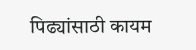पिढ्यांसाठी कायम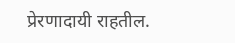प्रेरणादायी राहतील.